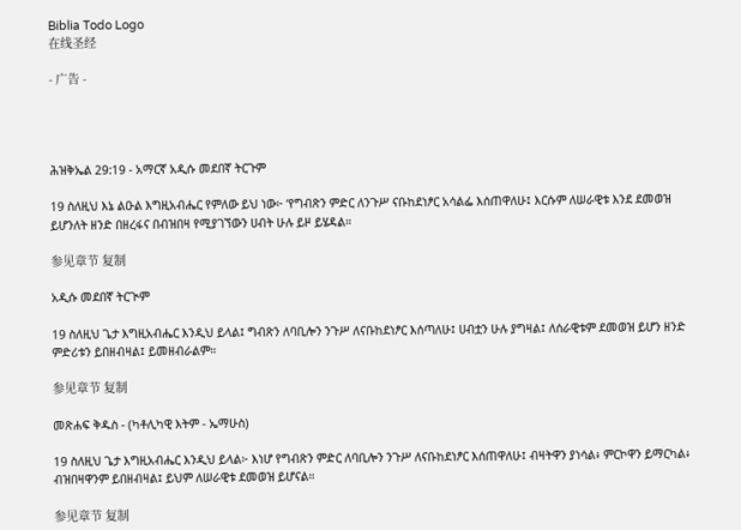Biblia Todo Logo
在线圣经

- 广告 -




ሕዝቅኤል 29:19 - አማርኛ አዲሱ መደበኛ ትርጉም

19 ስለዚህ እኔ ልዑል እግዚአብሔር የምለው ይህ ነው፦ ‘የግብጽን ምድር ለንጉሥ ናቡከደነፆር አሳልፌ እሰጠዋለሁ፤ እርሱም ለሠራዊቱ እንደ ደመወዝ ይሆንለት ዘንድ በዘረፋና በብዝበዛ የሚያገኘውን ሀብት ሁሉ ይዞ ይሄዳል።

参见章节 复制

አዲሱ መደበኛ ትርጒም

19 ስለዚህ ጌታ እግዚአብሔር እንዲህ ይላል፤ ግብጽን ለባቢሎን ንጉሥ ለናቡከደነፆር እሰጣለሁ፤ ሀብቷን ሁሉ ያግዛል፤ ለሰራዊቱም ደመወዝ ይሆን ዘንድ ምድሪቱን ይበዘብዛል፤ ይመዘብራልም።

参见章节 复制

መጽሐፍ ቅዱስ - (ካቶሊካዊ እትም - ኤማሁስ)

19 ስለዚህ ጌታ እግዚአብሔር እንዲህ ይላል፦ እነሆ የግብጽን ምድር ለባቢሎን ንጉሥ ለናቡከደነፆር እሰጠዋለሁ፤ ብዛትዋን ያነሳል፥ ምርኮዋን ይማርካል፥ ብዝበዛዋንም ይበዘብዛል፤ ይህም ለሠራዊቱ ደመወዝ ይሆናል።

参见章节 复制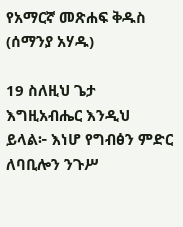የአማርኛ መጽሐፍ ቅዱስ (ሰማንያ አሃዱ)

19 ስለዚህ ጌታ እግዚአብሔር እንዲህ ይላል፦ እነሆ የግብፅን ምድር ለባቢሎን ንጉሥ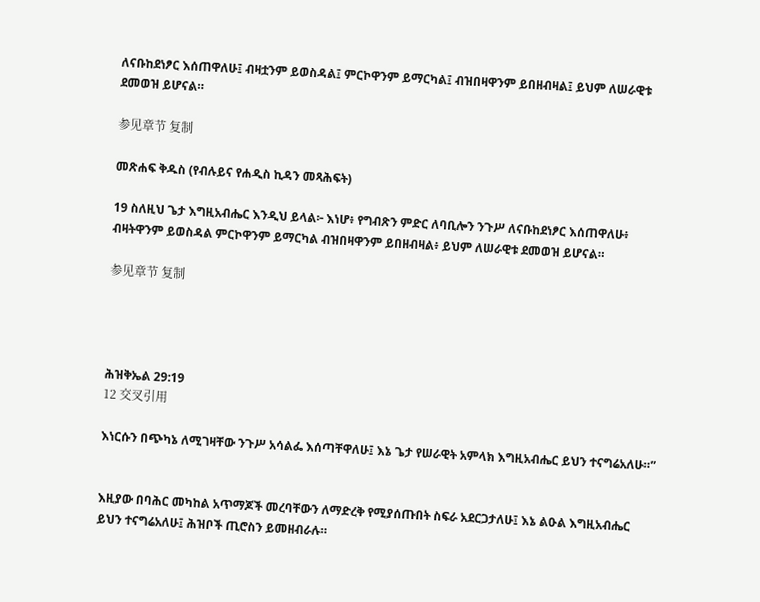ለናቡከደነፆር እሰጠዋለሁ፤ ብዛቷንም ይወስዳል፤ ምርኮዋንም ይማርካል፤ ብዝበዛዋንም ይበዘብዛል፤ ይህም ለሠራዊቱ ደመወዝ ይሆናል።

参见章节 复制

መጽሐፍ ቅዱስ (የብሉይና የሐዲስ ኪዳን መጻሕፍት)

19 ስለዚህ ጌታ እግዚአብሔር እንዲህ ይላል፦ እነሆ፥ የግብጽን ምድር ለባቢሎን ንጉሥ ለናቡከደነፆር እሰጠዋለሁ፥ ብዛትዋንም ይወስዳል ምርኮዋንም ይማርካል ብዝበዛዋንም ይበዘብዛል፥ ይህም ለሠራዊቱ ደመወዝ ይሆናል።

参见章节 复制




ሕዝቅኤል 29:19
12 交叉引用

እነርሱን በጭካኔ ለሚገዛቸው ንጉሥ አሳልፌ እሰጣቸዋለሁ፤ እኔ ጌታ የሠራዊት አምላክ እግዚአብሔር ይህን ተናግሬአለሁ።”


እዚያው በባሕር መካከል አጥማጆች መረባቸውን ለማድረቅ የሚያሰጡበት ስፍራ አደርጋታለሁ፤ እኔ ልዑል እግዚአብሔር ይህን ተናግሬአለሁ፤ ሕዝቦች ጢሮስን ይመዘብራሉ።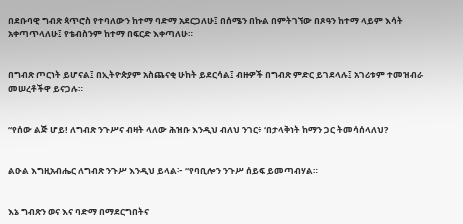በደቡባዊ ግብጽ ጳጥሮስ የተባለውን ከተማ ባድማ አደርጋለሁ፤ በሰሜን በኩል በምትገኘው በጾዓን ከተማ ላይም እሳት አቀጣጥላለሁ፤ የቴብስንም ከተማ በፍርድ እቀጣለሁ።


በግብጽ ጦርነት ይሆናል፤ በኢትዮጵያም አስጨናቂ ሁከት ይደርሳል፤ ብዙዎች በግብጽ ምድር ይገደላሉ፤ አገሪቱም ተመዝብራ መሠረቶችዋ ይናጋሉ።


“የሰው ልጅ ሆይ! ለግብጽ ንጉሥና ብዛት ላለው ሕዝቡ እንዲህ ብለህ ንገር፥ ‘በታላቅነት ከማን ጋር ትመሳሰላለህ?


ልዑል እግዚአብሔር ለግብጽ ንጉሥ እንዲህ ይላል፦ “የባቢሎን ንጉሥ ሰይፍ ይመጣብሃል።


እኔ ግብጽን ወና እና ባድማ በማደርግበትና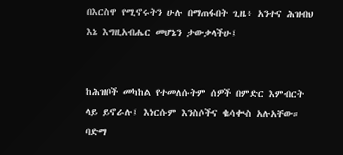በእርስዋ የሚኖሩትን ሁሉ በማጠፋበት ጊዜ፥ አንተና ሕዝብህ እኔ እግዚአብሔር መሆኔን ታውቃላችሁ፤


ከሕዝቦች መካከል የተመለሱትም ሰዎች በምድር እምብርት ላይ ይኖራሉ፤ እነርሱም እንስሶችና ቈሳቊስ አሉአቸው። ባድማ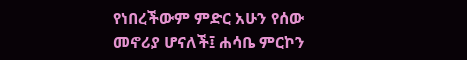የነበረችውም ምድር አሁን የሰው መኖሪያ ሆናለች፤ ሐሳቤ ምርኮን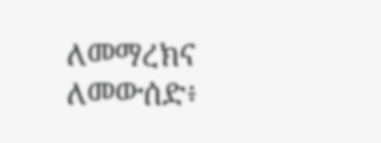ለመማረክና ለመውሰድ፥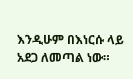እንዲሁም በእነርሱ ላይ አደጋ ለመጣል ነው።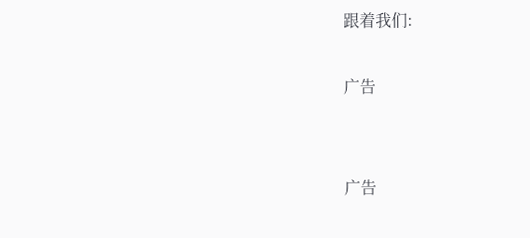跟着我们:

广告


广告